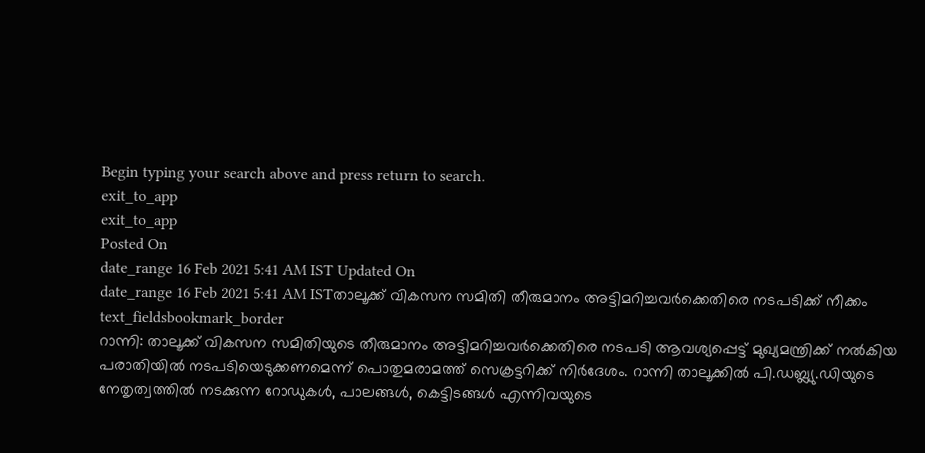Begin typing your search above and press return to search.
exit_to_app
exit_to_app
Posted On
date_range 16 Feb 2021 5:41 AM IST Updated On
date_range 16 Feb 2021 5:41 AM ISTതാലൂക്ക് വികസന സമിതി തീരുമാനം അട്ടിമറിച്ചവർക്കെതിരെ നടപടിക്ക് നീക്കം
text_fieldsbookmark_border
റാന്നി: താലൂക്ക് വികസന സമിതിയുടെ തീരുമാനം അട്ടിമറിച്ചവർക്കെതിരെ നടപടി ആവശ്യപ്പെട്ട് മുഖ്യമന്ത്രിക്ക് നൽകിയ പരാതിയിൽ നടപടിയെടുക്കണമെന്ന് പൊതുമരാമത്ത് സെക്രട്ടറിക്ക് നിർദേശം. റാന്നി താലൂക്കിൽ പി.ഡബ്ല്യു.ഡിയുടെ നേതൃത്വത്തിൽ നടക്കുന്ന റോഡുകൾ, പാലങ്ങൾ, കെട്ടിടങ്ങൾ എന്നിവയുടെ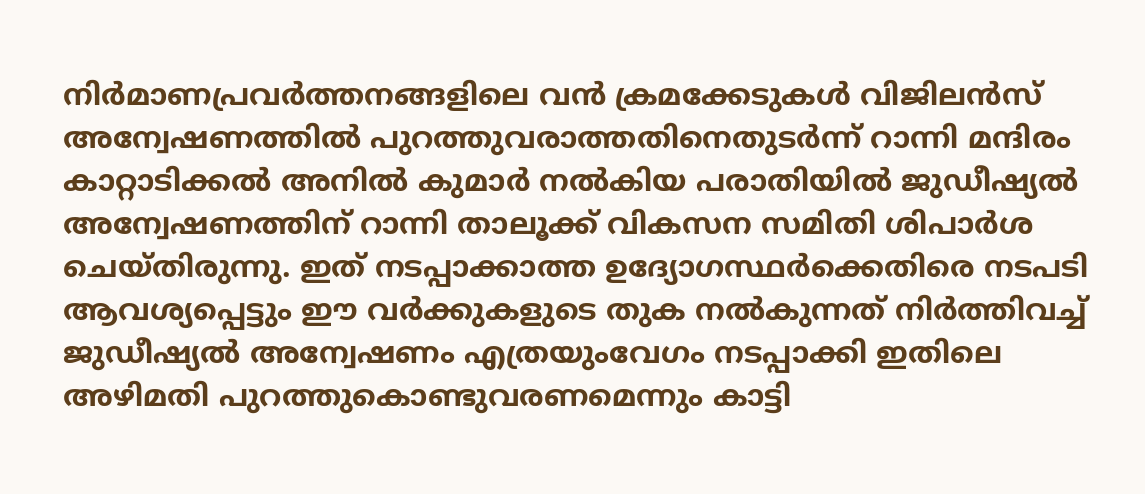നിർമാണപ്രവർത്തനങ്ങളിലെ വൻ ക്രമക്കേടുകൾ വിജിലൻസ് അന്വേഷണത്തിൽ പുറത്തുവരാത്തതിനെതുടർന്ന് റാന്നി മന്ദിരം കാറ്റാടിക്കൽ അനിൽ കുമാർ നൽകിയ പരാതിയിൽ ജുഡീഷ്യൽ അന്വേഷണത്തിന് റാന്നി താലൂക്ക് വികസന സമിതി ശിപാർശ ചെയ്തിരുന്നു. ഇത് നടപ്പാക്കാത്ത ഉദ്യോഗസ്ഥർക്കെതിരെ നടപടി ആവശ്യപ്പെട്ടും ഈ വർക്കുകളുടെ തുക നൽകുന്നത് നിർത്തിവച്ച് ജുഡീഷ്യൽ അന്വേഷണം എത്രയുംവേഗം നടപ്പാക്കി ഇതിലെ അഴിമതി പുറത്തുകൊണ്ടുവരണമെന്നും കാട്ടി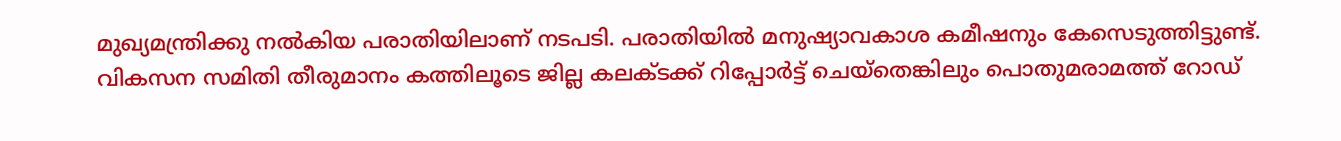മുഖ്യമന്ത്രിക്കു നൽകിയ പരാതിയിലാണ് നടപടി. പരാതിയിൽ മനുഷ്യാവകാശ കമീഷനും കേസെടുത്തിട്ടുണ്ട്. വികസന സമിതി തീരുമാനം കത്തിലൂടെ ജില്ല കലക്ടക്ക് റിപ്പോർട്ട് ചെയ്തെങ്കിലും പൊതുമരാമത്ത് റോഡ്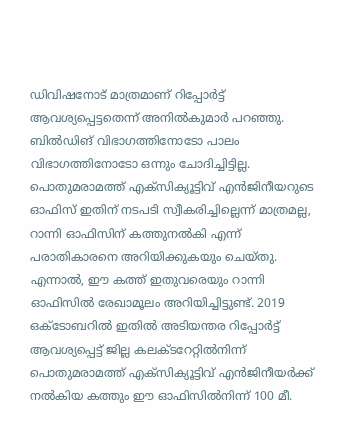ഡിവിഷനോട് മാത്രമാണ് റിപ്പോർട്ട് ആവശ്യപ്പെട്ടതെന്ന് അനിൽകുമാർ പറഞ്ഞു. ബിൽഡിങ് വിഭാഗത്തിനോടോ പാലം വിഭാഗത്തിനോടോ ഒന്നും ചോദിച്ചിട്ടില്ല. പൊതുമരാമത്ത് എക്സിക്യൂട്ടിവ് എൻജിനീയറുടെ ഓഫിസ് ഇതിന് നടപടി സ്വീകരിച്ചില്ലെന്ന് മാത്രമല്ല, റാന്നി ഓഫിസിന് കത്തുനൽകി എന്ന് പരാതികാരനെ അറിയിക്കുകയും ചെയ്തു. എന്നാൽ, ഈ കത്ത് ഇതുവരെയും റാന്നി ഓഫിസിൽ രേഖാമൂലം അറിയിച്ചിട്ടുണ്ട്. 2019 ഒക്ടോബറിൽ ഇതിൽ അടിയന്തര റിപ്പോർട്ട് ആവശ്യപ്പെട്ട് ജില്ല കലക്ടറേറ്റിൽനിന്ന് പൊതുമരാമത്ത് എക്സിക്യൂട്ടിവ് എൻജിനീയർക്ക് നൽകിയ കത്തും ഈ ഓഫിസിൽനിന്ന് 100 മീ.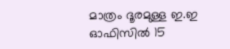മാത്രം ദൂരമുള്ള ഇ.ഇ ഓഫിസിൽ 15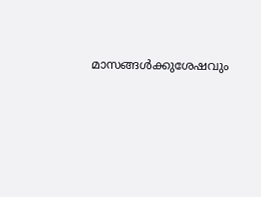മാസങ്ങൾക്കുശേഷവും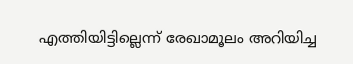എത്തിയിട്ടില്ലെന്ന് രേഖാമൂലം അറിയിച്ച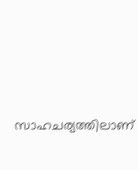സാഹചര്യത്തിലാണ്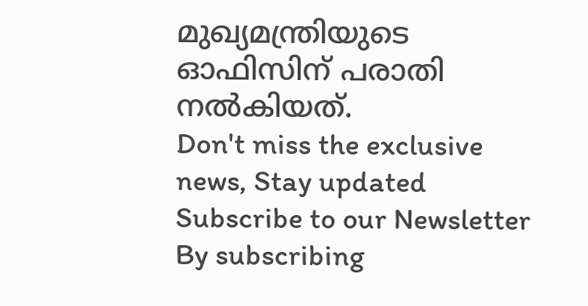മുഖ്യമന്ത്രിയുടെ ഓഫിസിന് പരാതി നൽകിയത്.
Don't miss the exclusive news, Stay updated
Subscribe to our Newsletter
By subscribing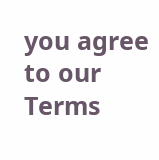you agree to our Terms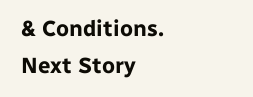& Conditions.
Next Story